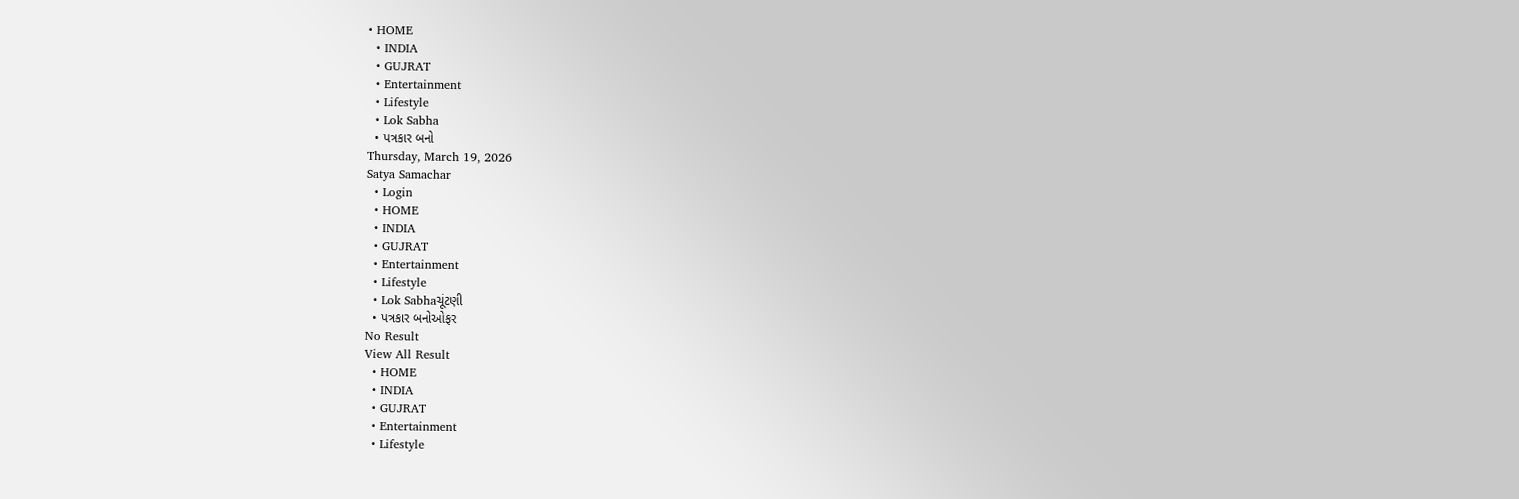• HOME
  • INDIA
  • GUJRAT
  • Entertainment
  • Lifestyle
  • Lok Sabha
  • પત્રકાર બનો
Thursday, March 19, 2026
Satya Samachar
  • Login
  • HOME
  • INDIA
  • GUJRAT
  • Entertainment
  • Lifestyle
  • Lok Sabhaચૂંટણી
  • પત્રકાર બનોઓફર
No Result
View All Result
  • HOME
  • INDIA
  • GUJRAT
  • Entertainment
  • Lifestyle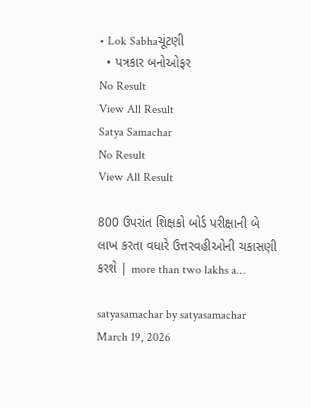• Lok Sabhaચૂંટણી
  • પત્રકાર બનોઓફર
No Result
View All Result
Satya Samachar
No Result
View All Result

800 ઉપરાંત શિક્ષકો બોર્ડ પરીક્ષાની બે લાખ કરતા વધારે ઉત્તરવહીઓની ચકાસણી કરશે | more than two lakhs a…

satyasamachar by satyasamachar
March 19, 2026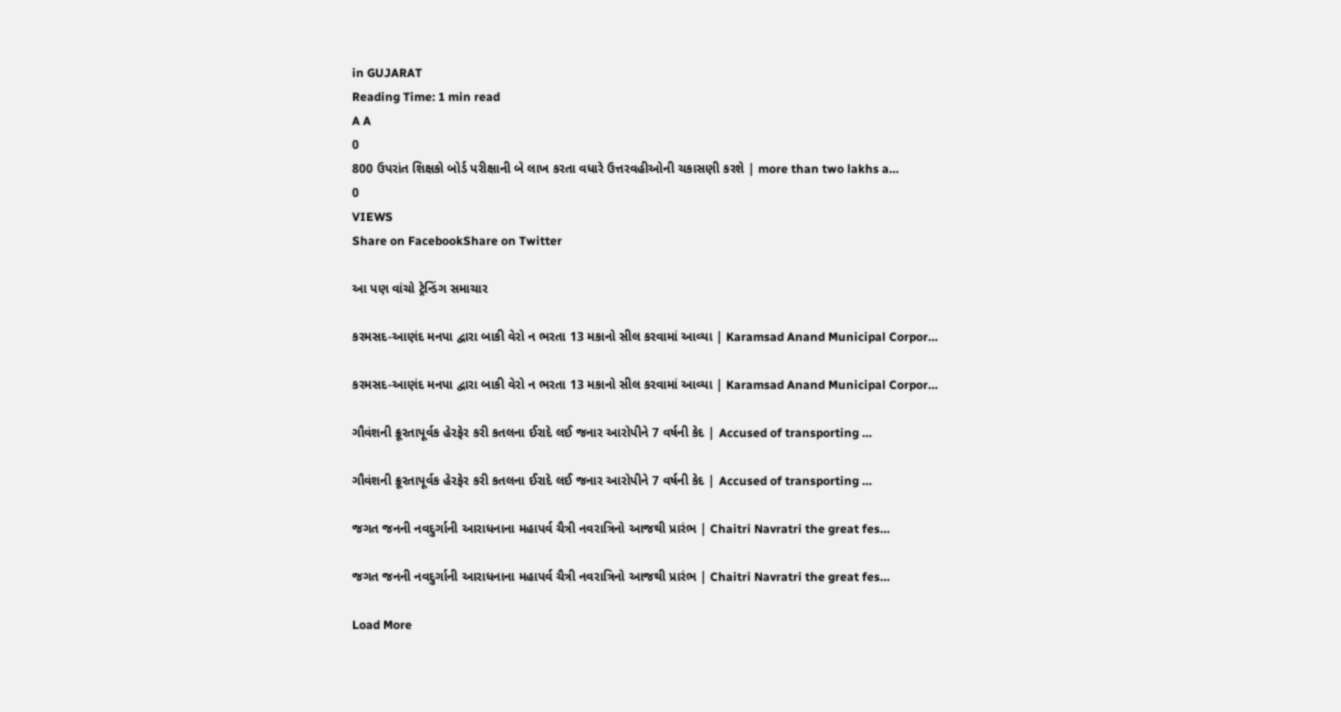in GUJARAT
Reading Time: 1 min read
A A
0
800 ઉપરાંત શિક્ષકો બોર્ડ પરીક્ષાની બે લાખ કરતા વધારે ઉત્તરવહીઓની ચકાસણી કરશે | more than two lakhs a…
0
VIEWS
Share on FacebookShare on Twitter

આ પણ વાંચો ટ્રેન્ડિંગ સમાચાર

કરમસદ-આણંદ મનપા દ્વારા બાકી વેરો ન ભરતા 13 મકાનો સીલ કરવામાં આવ્યા | Karamsad Anand Municipal Corpor…

કરમસદ-આણંદ મનપા દ્વારા બાકી વેરો ન ભરતા 13 મકાનો સીલ કરવામાં આવ્યા | Karamsad Anand Municipal Corpor…

ગૌવંશની ક્રૂરતાપૂર્વક હેરફેર કરી કતલના ઈરાદે લઈ જનાર આરોપીને 7 વર્ષની કેદ | Accused of transporting …

ગૌવંશની ક્રૂરતાપૂર્વક હેરફેર કરી કતલના ઈરાદે લઈ જનાર આરોપીને 7 વર્ષની કેદ | Accused of transporting …

જગત જનની નવદુર્ગાની આરાધનાના મહાપર્વ ચૈત્રી નવરાત્રિનો આજથી પ્રારંભ | Chaitri Navratri the great fes…

જગત જનની નવદુર્ગાની આરાધનાના મહાપર્વ ચૈત્રી નવરાત્રિનો આજથી પ્રારંભ | Chaitri Navratri the great fes…

Load More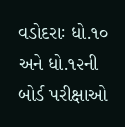વડોદરાઃ ધો.૧૦ અને ધો.૧૨ની બોર્ડ પરીક્ષાઓ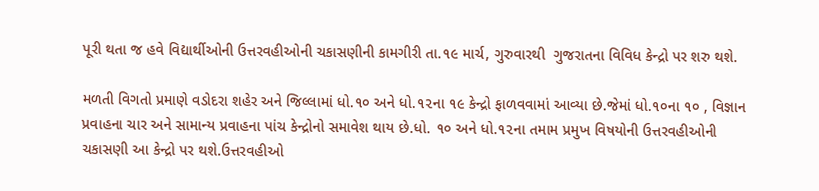પૂરી થતા જ હવે વિદ્યાર્થીઓની ઉત્તરવહીઓની ચકાસણીની કામગીરી તા.૧૯ માર્ચ, ગુરુવારથી  ગુજરાતના વિવિધ કેન્દ્રો પર શરુ થશે.

મળતી વિગતો પ્રમાણે વડોદરા શહેર અને જિલ્લામાં ધો.૧૦ અને ધો.૧૨ના ૧૯ કેન્દ્રો ફાળવવામાં આવ્યા છે.જેમાં ધો.૧૦ના ૧૦ , વિજ્ઞાન પ્રવાહના ચાર અને સામાન્ય પ્રવાહના પાંચ કેન્દ્રોનો સમાવેશ થાય છે.ધો. ૧૦ અને ધો.૧૨ના તમામ પ્રમુખ વિષયોની ઉત્તરવહીઓની ચકાસણી આ કેન્દ્રો પર થશે.ઉત્તરવહીઓ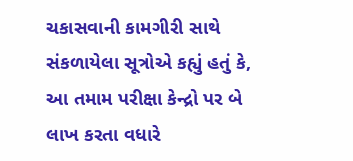ચકાસવાની કામગીરી સાથે સંકળાયેલા સૂત્રોએ કહ્યું હતું કે, આ તમામ પરીક્ષા કેન્દ્રો પર બે લાખ કરતા વધારે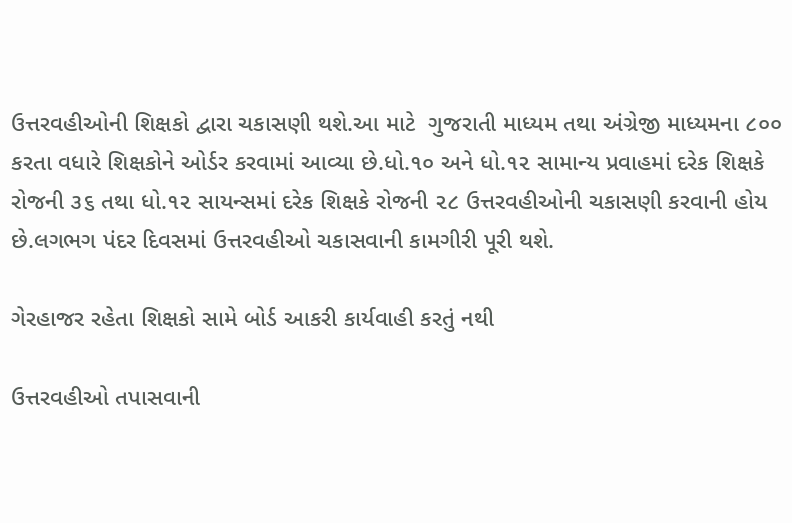ઉત્તરવહીઓની શિક્ષકો દ્વારા ચકાસણી થશે.આ માટે  ગુજરાતી માધ્યમ તથા અંગ્રેજી માધ્યમના ૮૦૦ કરતા વધારે શિક્ષકોને ઓર્ડર કરવામાં આવ્યા છે.ધો.૧૦ અને ધો.૧૨ સામાન્ય પ્રવાહમાં દરેક શિક્ષકે રોજની ૩૬ તથા ધો.૧૨ સાયન્સમાં દરેક શિક્ષકે રોજની ૨૮ ઉત્તરવહીઓની ચકાસણી કરવાની હોય છે.લગભગ પંદર દિવસમાં ઉત્તરવહીઓ ચકાસવાની કામગીરી પૂરી થશે.

ગેરહાજર રહેતા શિક્ષકો સામે બોર્ડ આકરી કાર્યવાહી કરતું નથી

ઉત્તરવહીઓ તપાસવાની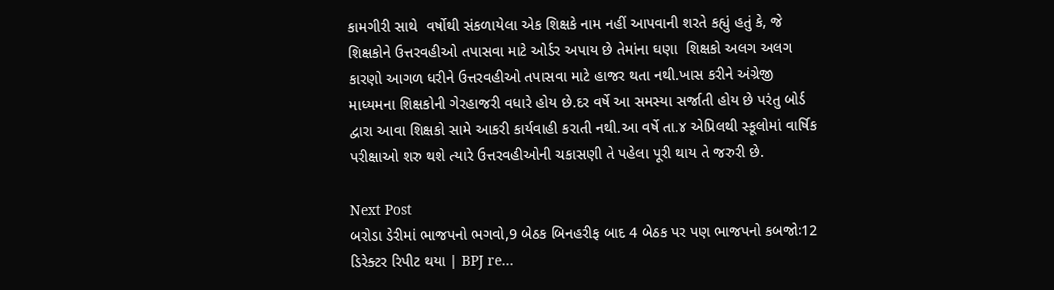કામગીરી સાથે  વર્ષોથી સંકળાયેલા એક શિક્ષકે નામ નહીં આપવાની શરતે કહ્યું હતું કે, જે શિક્ષકોને ઉત્તરવહીઓ તપાસવા માટે ઓર્ડર અપાય છે તેમાંના ઘણા  શિક્ષકો અલગ અલગ કારણો આગળ ધરીને ઉત્તરવહીઓ તપાસવા માટે હાજર થતા નથી.ખાસ કરીને અંગ્રેજી માધ્યમના શિક્ષકોની ગેરહાજરી વધારે હોય છે.દર વર્ષે આ સમસ્યા સર્જાતી હોય છે પરંતુ બોર્ડ દ્વારા આવા શિક્ષકો સામે આકરી કાર્યવાહી કરાતી નથી.આ વર્ષે તા.૪ એપ્રિલથી સ્કૂલોમાં વાર્ષિક પરીક્ષાઓ શરુ થશે ત્યારે ઉત્તરવહીઓની ચકાસણી તે પહેલા પૂરી થાય તે જરુરી છે.

Next Post
બરોડા ડેરીમાં ભાજપનો ભગવો,9 બેઠક બિનહરીફ બાદ 4 બેઠક પર પણ ભાજપનો કબજોઃ12 ડિરેક્ટર રિપીટ થયા | BPJ re…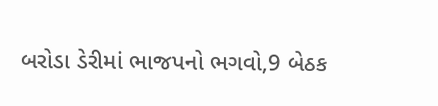બરોડા ડેરીમાં ભાજપનો ભગવો,9 બેઠક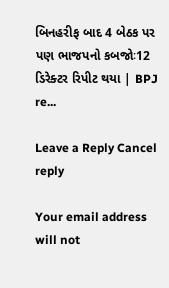બિનહરીફ બાદ 4 બેઠક પર પણ ભાજપનો કબજોઃ12 ડિરેક્ટર રિપીટ થયા | BPJ re...

Leave a Reply Cancel reply

Your email address will not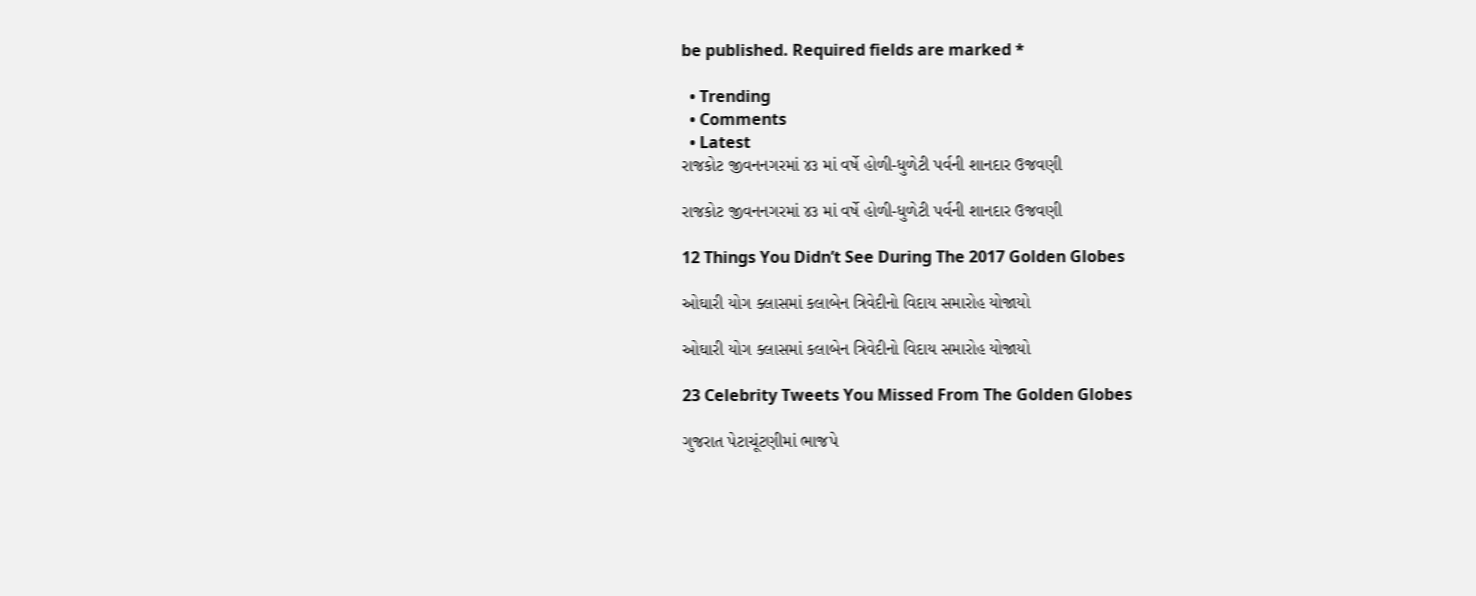be published. Required fields are marked *

  • Trending
  • Comments
  • Latest
રાજકોટ જીવનનગરમાં ૪૩ માં વર્ષે હોળી-ધુળેટી પર્વની શાનદાર ઉજવણી

રાજકોટ જીવનનગરમાં ૪૩ માં વર્ષે હોળી-ધુળેટી પર્વની શાનદાર ઉજવણી

12 Things You Didn’t See During The 2017 Golden Globes

ઓઘારી યોગ ક્લાસમાં કલાબેન ત્રિવેદીનો વિદાય સમારોહ યોજાયો

ઓઘારી યોગ ક્લાસમાં કલાબેન ત્રિવેદીનો વિદાય સમારોહ યોજાયો

23 Celebrity Tweets You Missed From The Golden Globes

ગુજરાત પેટાચૂંટણીમાં ભાજપે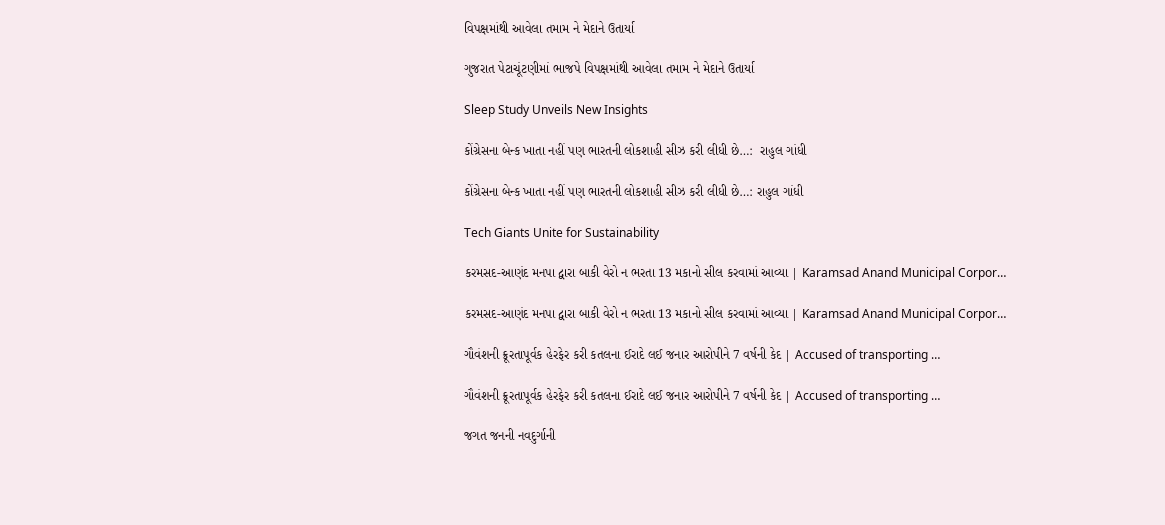વિપક્ષમાંથી આવેલા તમામ ને મેદાને ઉતાર્યા

ગુજરાત પેટાચૂંટણીમાં ભાજપે વિપક્ષમાંથી આવેલા તમામ ને મેદાને ઉતાર્યા

Sleep Study Unveils New Insights

કોંગ્રેસના બેન્ક ખાતા નહીં પણ ભારતની લોકશાહી સીઝ કરી લીધી છે…:  રાહુલ ગાંધી

કોંગ્રેસના બેન્ક ખાતા નહીં પણ ભારતની લોકશાહી સીઝ કરી લીધી છે…: રાહુલ ગાંધી

Tech Giants Unite for Sustainability

કરમસદ-આણંદ મનપા દ્વારા બાકી વેરો ન ભરતા 13 મકાનો સીલ કરવામાં આવ્યા | Karamsad Anand Municipal Corpor…

કરમસદ-આણંદ મનપા દ્વારા બાકી વેરો ન ભરતા 13 મકાનો સીલ કરવામાં આવ્યા | Karamsad Anand Municipal Corpor…

ગૌવંશની ક્રૂરતાપૂર્વક હેરફેર કરી કતલના ઈરાદે લઈ જનાર આરોપીને 7 વર્ષની કેદ | Accused of transporting …

ગૌવંશની ક્રૂરતાપૂર્વક હેરફેર કરી કતલના ઈરાદે લઈ જનાર આરોપીને 7 વર્ષની કેદ | Accused of transporting …

જગત જનની નવદુર્ગાની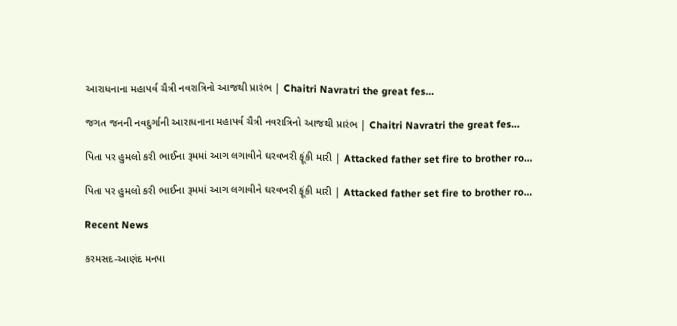આરાધનાના મહાપર્વ ચૈત્રી નવરાત્રિનો આજથી પ્રારંભ | Chaitri Navratri the great fes…

જગત જનની નવદુર્ગાની આરાધનાના મહાપર્વ ચૈત્રી નવરાત્રિનો આજથી પ્રારંભ | Chaitri Navratri the great fes…

પિતા પર હુમલો કરી ભાઈના રૂમમાં આગ લગાવીને ઘરવખરી ફૂંકી મારી | Attacked father set fire to brother ro…

પિતા પર હુમલો કરી ભાઈના રૂમમાં આગ લગાવીને ઘરવખરી ફૂંકી મારી | Attacked father set fire to brother ro…

Recent News

કરમસદ-આણંદ મનપા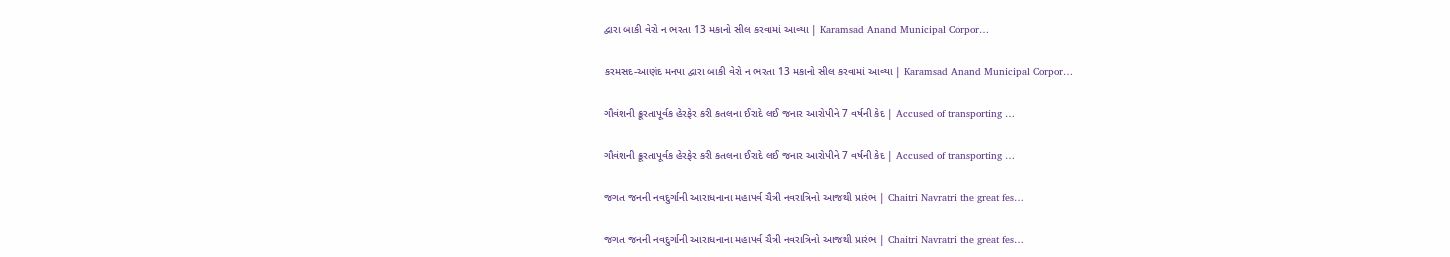દ્વારા બાકી વેરો ન ભરતા 13 મકાનો સીલ કરવામાં આવ્યા | Karamsad Anand Municipal Corpor…

કરમસદ-આણંદ મનપા દ્વારા બાકી વેરો ન ભરતા 13 મકાનો સીલ કરવામાં આવ્યા | Karamsad Anand Municipal Corpor…

ગૌવંશની ક્રૂરતાપૂર્વક હેરફેર કરી કતલના ઈરાદે લઈ જનાર આરોપીને 7 વર્ષની કેદ | Accused of transporting …

ગૌવંશની ક્રૂરતાપૂર્વક હેરફેર કરી કતલના ઈરાદે લઈ જનાર આરોપીને 7 વર્ષની કેદ | Accused of transporting …

જગત જનની નવદુર્ગાની આરાધનાના મહાપર્વ ચૈત્રી નવરાત્રિનો આજથી પ્રારંભ | Chaitri Navratri the great fes…

જગત જનની નવદુર્ગાની આરાધનાના મહાપર્વ ચૈત્રી નવરાત્રિનો આજથી પ્રારંભ | Chaitri Navratri the great fes…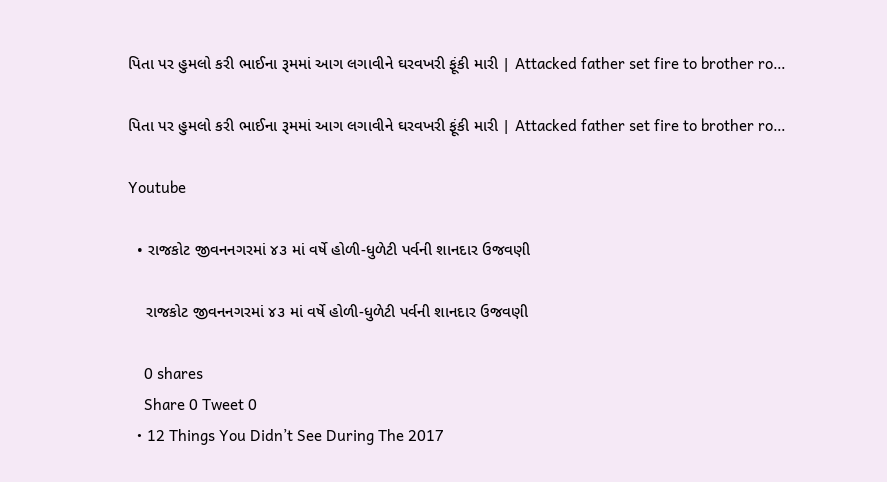પિતા પર હુમલો કરી ભાઈના રૂમમાં આગ લગાવીને ઘરવખરી ફૂંકી મારી | Attacked father set fire to brother ro…

પિતા પર હુમલો કરી ભાઈના રૂમમાં આગ લગાવીને ઘરવખરી ફૂંકી મારી | Attacked father set fire to brother ro…

Youtube

  • રાજકોટ જીવનનગરમાં ૪૩ માં વર્ષે હોળી-ધુળેટી પર્વની શાનદાર ઉજવણી

    રાજકોટ જીવનનગરમાં ૪૩ માં વર્ષે હોળી-ધુળેટી પર્વની શાનદાર ઉજવણી

    0 shares
    Share 0 Tweet 0
  • 12 Things You Didn’t See During The 2017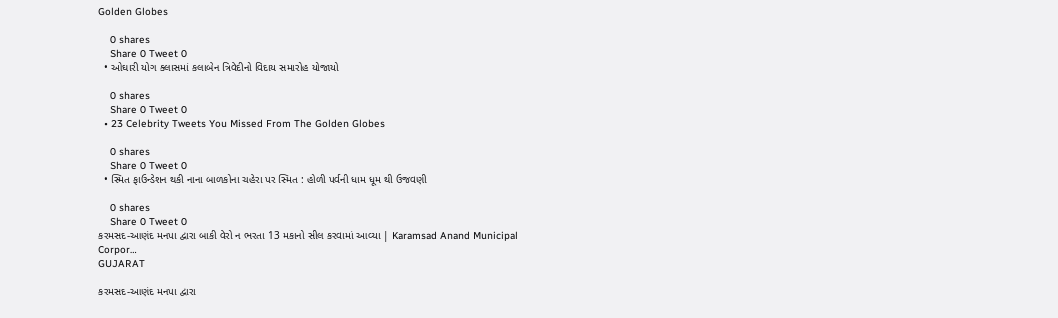Golden Globes

    0 shares
    Share 0 Tweet 0
  • ઓઘારી યોગ ક્લાસમાં કલાબેન ત્રિવેદીનો વિદાય સમારોહ યોજાયો

    0 shares
    Share 0 Tweet 0
  • 23 Celebrity Tweets You Missed From The Golden Globes

    0 shares
    Share 0 Tweet 0
  • સ્મિત ફાઉન્ડેશન થકી નાના બાળકોના ચહેરા પર સ્મિત : હોળી પર્વની ધામ ધૂમ થી ઉજવણી

    0 shares
    Share 0 Tweet 0
કરમસદ-આણંદ મનપા દ્વારા બાકી વેરો ન ભરતા 13 મકાનો સીલ કરવામાં આવ્યા | Karamsad Anand Municipal Corpor…
GUJARAT

કરમસદ-આણંદ મનપા દ્વારા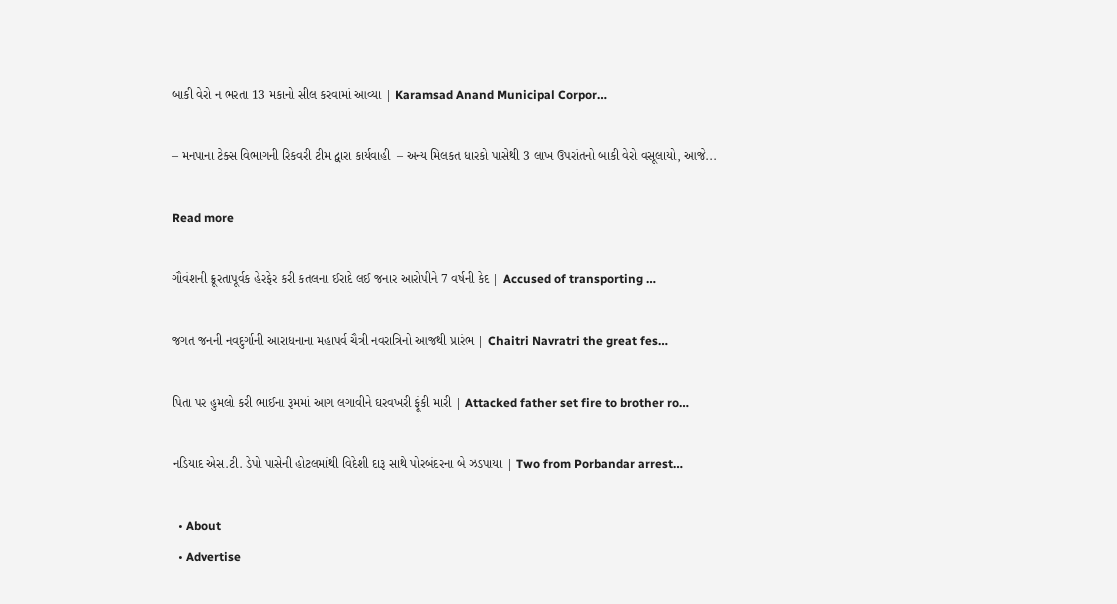બાકી વેરો ન ભરતા 13 મકાનો સીલ કરવામાં આવ્યા | Karamsad Anand Municipal Corpor…

– મનપાના ટેક્સ વિભાગની રિકવરી ટીમ દ્વારા કાર્યવાહી  – અન્ય મિલકત ધારકો પાસેથી 3 લાખ ઉપરાંતનો બાકી વેરો વસૂલાયો, આજે...

Read more

ગૌવંશની ક્રૂરતાપૂર્વક હેરફેર કરી કતલના ઈરાદે લઈ જનાર આરોપીને 7 વર્ષની કેદ | Accused of transporting …

જગત જનની નવદુર્ગાની આરાધનાના મહાપર્વ ચૈત્રી નવરાત્રિનો આજથી પ્રારંભ | Chaitri Navratri the great fes…

પિતા પર હુમલો કરી ભાઈના રૂમમાં આગ લગાવીને ઘરવખરી ફૂંકી મારી | Attacked father set fire to brother ro…

નડિયાદ એસ.ટી. ડેપો પાસેની હોટલમાંથી વિદેશી દારૂ સાથે પોરબંદરના બે ઝડપાયા | Two from Porbandar arrest…

  • About
  • Advertise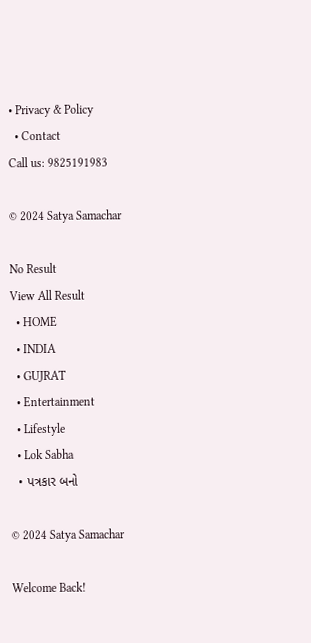• Privacy & Policy
  • Contact
Call us: 9825191983

© 2024 Satya Samachar

No Result
View All Result
  • HOME
  • INDIA
  • GUJRAT
  • Entertainment
  • Lifestyle
  • Lok Sabha
  • પત્રકાર બનો

© 2024 Satya Samachar

Welcome Back!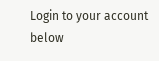Login to your account below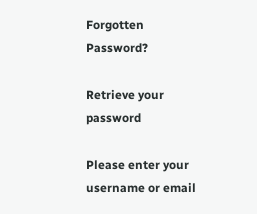Forgotten Password?

Retrieve your password

Please enter your username or email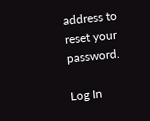address to reset your password.

Log In